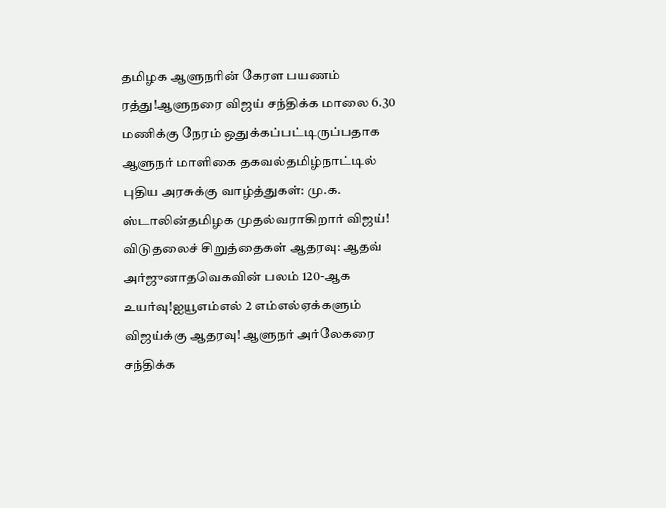தமிழக ஆளுநரின் கேரள பயணம் ரத்து!ஆளுநரை விஜய் சந்திக்க மாலை 6.30 மணிக்கு நேரம் ஒதுக்கப்பட்டிருப்பதாக ஆளுநர் மாளிகை தகவல்தமிழ்நாட்டில் புதிய அரசுக்கு வாழ்த்துகள்: மு.க. ஸ்டாலின்தமிழக முதல்வராகிறார் விஜய்! விடுதலைச் சிறுத்தைகள் ஆதரவு: ஆதவ் அர்ஜுனாதவெகவின் பலம் 120-ஆக உயர்வு!ஐயூஎம்எல் 2 எம்எல்ஏக்களும் விஜய்க்கு ஆதரவு! ஆளுநர் அர்லேகரை சந்திக்க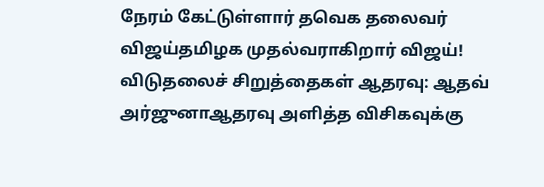நேரம் கேட்டுள்ளார் தவெக தலைவர் விஜய்தமிழக முதல்வராகிறார் விஜய்! விடுதலைச் சிறுத்தைகள் ஆதரவு: ஆதவ் அர்ஜுனாஆதரவு அளித்த விசிகவுக்கு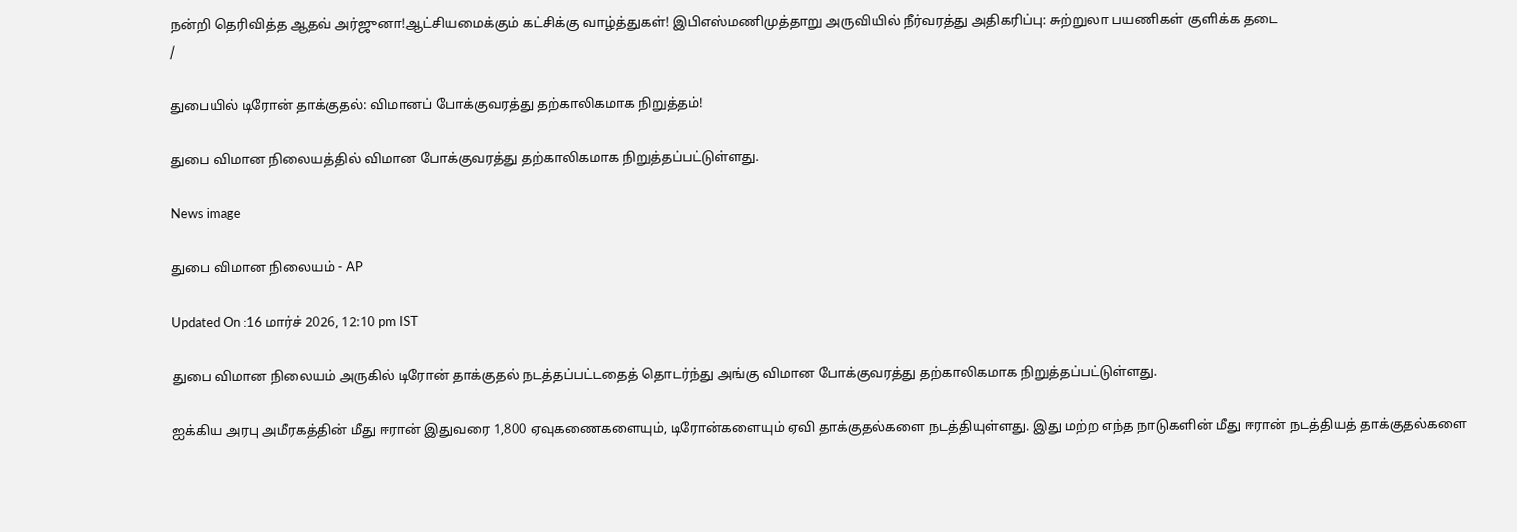நன்றி தெரிவித்த ஆதவ் அர்ஜுனா!ஆட்சியமைக்கும் கட்சிக்கு வாழ்த்துகள்! இபிஎஸ்மணிமுத்தாறு அருவியில் நீர்வரத்து அதிகரிப்பு: சுற்றுலா பயணிகள் குளிக்க தடை
/

துபையில் டிரோன் தாக்குதல்: விமானப் போக்குவரத்து தற்காலிகமாக நிறுத்தம்!

துபை விமான நிலையத்தில் விமான போக்குவரத்து தற்காலிகமாக நிறுத்தப்பட்டுள்ளது.

News image

துபை விமான நிலையம் - AP

Updated On :16 மார்ச் 2026, 12:10 pm IST

துபை விமான நிலையம் அருகில் டிரோன் தாக்குதல் நடத்தப்பட்டதைத் தொடர்ந்து அங்கு விமான போக்குவரத்து தற்காலிகமாக நிறுத்தப்பட்டுள்ளது.

ஐக்கிய அரபு அமீரகத்தின் மீது ஈரான் இதுவரை 1,800 ஏவுகணைகளையும், டிரோன்களையும் ஏவி தாக்குதல்களை நடத்தியுள்ளது. இது மற்ற எந்த நாடுகளின் மீது ஈரான் நடத்தியத் தாக்குதல்களை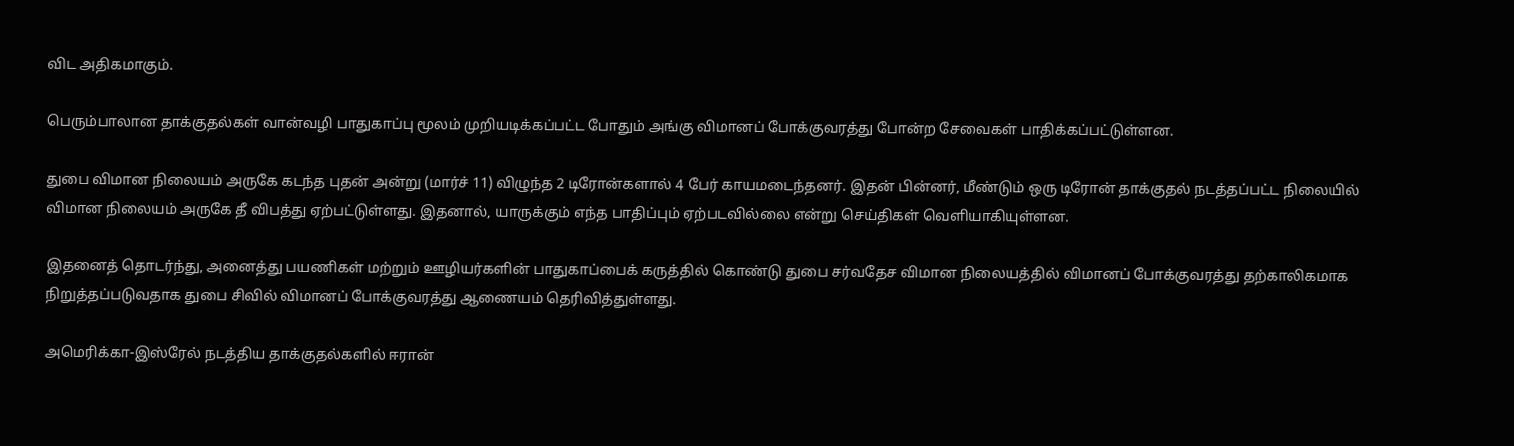விட அதிகமாகும்.

பெரும்பாலான தாக்குதல்கள் வான்வழி பாதுகாப்பு மூலம் முறியடிக்கப்பட்ட போதும் அங்கு விமானப் போக்குவரத்து போன்ற சேவைகள் பாதிக்கப்பட்டுள்ளன.

துபை விமான நிலையம் அருகே கடந்த புதன் அன்று (மார்ச் 11) விழுந்த 2 டிரோன்களால் 4 பேர் காயமடைந்தனர். இதன் பின்னர், மீண்டும் ஒரு டிரோன் தாக்குதல் நடத்தப்பட்ட நிலையில் விமான நிலையம் அருகே தீ விபத்து ஏற்பட்டுள்ளது. இதனால், யாருக்கும் எந்த பாதிப்பும் ஏற்படவில்லை என்று செய்திகள் வெளியாகியுள்ளன.

இதனைத் தொடர்ந்து, அனைத்து பயணிகள் மற்றும் ஊழியர்களின் பாதுகாப்பைக் கருத்தில் கொண்டு துபை சர்வதேச விமான நிலையத்தில் விமானப் போக்குவரத்து தற்காலிகமாக நிறுத்தப்படுவதாக துபை சிவில் விமானப் போக்குவரத்து ஆணையம் தெரிவித்துள்ளது.

அமெரிக்கா-இஸ்ரேல் நடத்திய தாக்குதல்களில் ஈரான்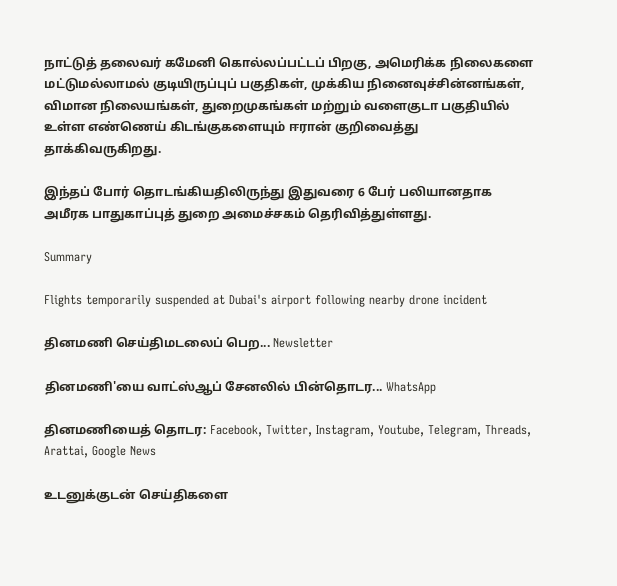நாட்டுத் தலைவர் கமேனி கொல்லப்பட்டப் பிறகு, அமெரிக்க நிலைகளை மட்டுமல்லாமல் குடியிருப்புப் பகுதிகள், முக்கிய நினைவுச்சின்னங்கள், விமான நிலையங்கள், துறைமுகங்கள் மற்றும் வளைகுடா பகுதியில் உள்ள எண்ணெய் கிடங்குகளையும் ஈரான் குறிவைத்து தாக்கிவருகிறது.

இந்தப் போர் தொடங்கியதிலிருந்து இதுவரை 6 பேர் பலியானதாக அமீரக பாதுகாப்புத் துறை அமைச்சகம் தெரிவித்துள்ளது.

Summary

Flights temporarily suspended at Dubai's airport following nearby drone incident

தினமணி செய்திமடலைப் பெற... Newsletter

தினமணி'யை வாட்ஸ்ஆப் சேனலில் பின்தொடர... WhatsApp

தினமணியைத் தொடர: Facebook, Twitter, Instagram, Youtube, Telegram, Threads, Arattai, Google News

உடனுக்குடன் செய்திகளை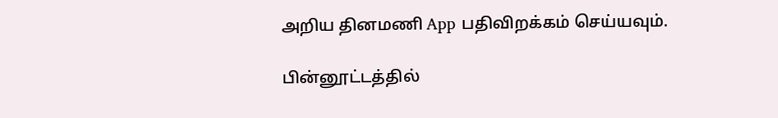அறிய தினமணி App பதிவிறக்கம் செய்யவும்.

பின்னூட்டத்தில்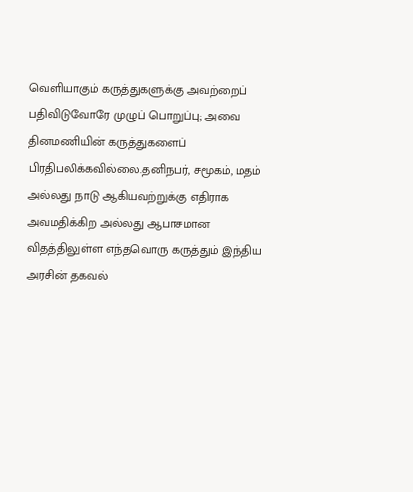வெளியாகும் கருத்துகளுக்கு அவற்றைப் பதிவிடுவோரே முழுப் பொறுப்பு; அவை தினமணியின் கருத்துகளைப் பிரதிபலிக்கவில்லை.தனிநபர், சமூகம், மதம் அல்லது நாடு ஆகியவற்றுக்கு எதிராக அவமதிக்கிற அல்லது ஆபாசமான விதத்திலுள்ள எந்தவொரு கருத்தும் இந்திய அரசின் தகவல்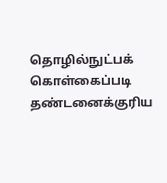தொழில்நுட்பக் கொள்கைப்படி தண்டனைக்குரிய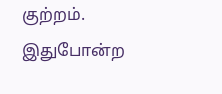குற்றம். இதுபோன்ற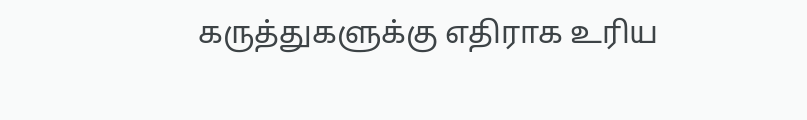கருத்துகளுக்கு எதிராக உரிய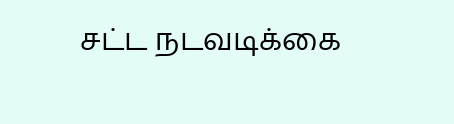சட்ட நடவடிக்கை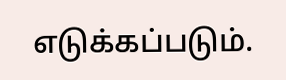எடுக்கப்படும்.